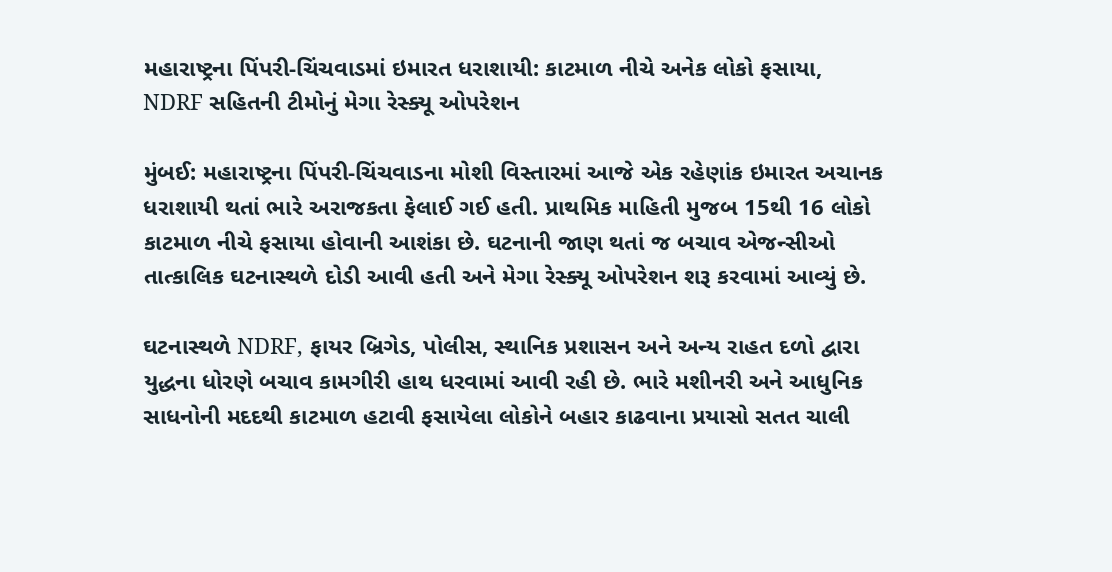મહારાષ્ટ્રના પિંપરી-ચિંચવાડમાં ઇમારત ધરાશાયી: કાટમાળ નીચે અનેક લોકો ફસાયા, NDRF સહિતની ટીમોનું મેગા રેસ્ક્યૂ ઓપરેશન

મુંબઈ: મહારાષ્ટ્રના પિંપરી-ચિંચવાડના મોશી વિસ્તારમાં આજે એક રહેણાંક ઇમારત અચાનક ધરાશાયી થતાં ભારે અરાજકતા ફેલાઈ ગઈ હતી. પ્રાથમિક માહિતી મુજબ 15થી 16 લોકો કાટમાળ નીચે ફસાયા હોવાની આશંકા છે. ઘટનાની જાણ થતાં જ બચાવ એજન્સીઓ તાત્કાલિક ઘટનાસ્થળે દોડી આવી હતી અને મેગા રેસ્ક્યૂ ઓપરેશન શરૂ કરવામાં આવ્યું છે.

ઘટનાસ્થળે NDRF, ફાયર બ્રિગેડ, પોલીસ, સ્થાનિક પ્રશાસન અને અન્ય રાહત દળો દ્વારા યુદ્ધના ધોરણે બચાવ કામગીરી હાથ ધરવામાં આવી રહી છે. ભારે મશીનરી અને આધુનિક સાધનોની મદદથી કાટમાળ હટાવી ફસાયેલા લોકોને બહાર કાઢવાના પ્રયાસો સતત ચાલી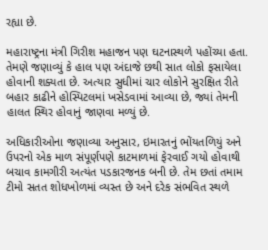રહ્યા છે.

મહારાષ્ટ્રના મંત્રી ગિરીશ મહાજન પણ ઘટનાસ્થળે પહોંચ્યા હતા. તેમણે જણાવ્યું કે હાલ પણ અંદાજે છથી સાત લોકો ફસાયેલા હોવાની શક્યતા છે. અત્યાર સુધીમાં ચાર લોકોને સુરક્ષિત રીતે બહાર કાઢીને હોસ્પિટલમાં ખસેડવામાં આવ્યા છે, જ્યાં તેમની હાલત સ્થિર હોવાનું જાણવા મળ્યું છે.

અધિકારીઓના જણાવ્યા અનુસાર, ઇમારતનું ભોંયતળિયું અને ઉપરનો એક માળ સંપૂર્ણપણે કાટમાળમાં ફેરવાઈ ગયો હોવાથી બચાવ કામગીરી અત્યંત પડકારજનક બની છે. તેમ છતાં તમામ ટીમો સતત શોધખોળમાં વ્યસ્ત છે અને દરેક સંભવિત સ્થળે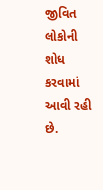જીવિત લોકોની શોધ કરવામાં આવી રહી છે.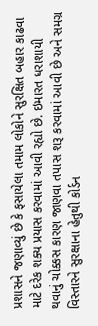પ્રશાસને જણાવ્યું છે કે ફસાયેલા તમામ લોકોને સુરક્ષિત બહાર કાઢવા માટે દરેક શક્ય પ્રયાસ કરવામાં આવી રહ્યો છે. ઇમારત ધરાશાયી થવાનું ચોક્કસ કારણ જાણવા તપાસ શરૂ કરવામાં આવી છે અને સમગ્ર વિસ્તારને સુરક્ષાના હેતુથી કોર્ડન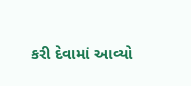કરી દેવામાં આવ્યો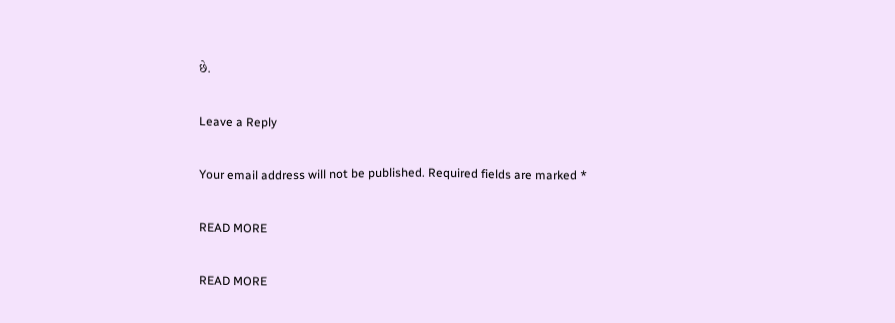છે.

Leave a Reply

Your email address will not be published. Required fields are marked *

READ MORE

READ MORE